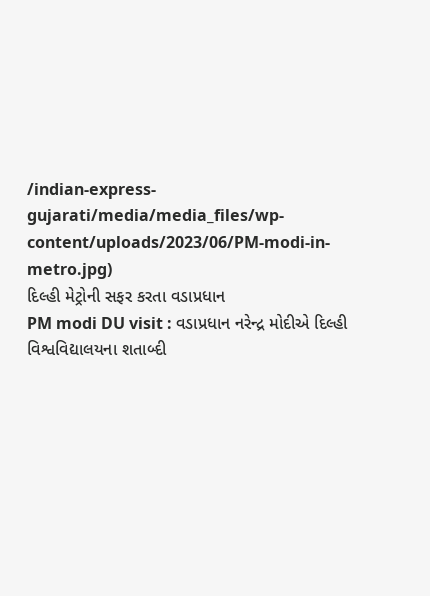/indian-express-gujarati/media/media_files/wp-content/uploads/2023/06/PM-modi-in-metro.jpg)
દિલ્હી મેટ્રોની સફર કરતા વડાપ્રધાન
PM modi DU visit : વડાપ્રધાન નરેન્દ્ર મોદીએ દિલ્હી વિશ્વવિદ્યાલયના શતાબ્દી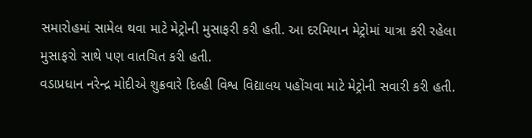સમારોહમાં સામેલ થવા માટે મેટ્રોની મુસાફરી કરી હતી. આ દરમિયાન મેટ્રોમાં યાત્રા કરી રહેલા મુસાફરો સાથે પણ વાતચિત કરી હતી.
વડાપ્રધાન નરેન્દ્ર મોદીએ શુક્રવારે દિલ્હી વિશ્વ વિદ્યાલય પહોંચવા માટે મેટ્રોની સવારી કરી હતી.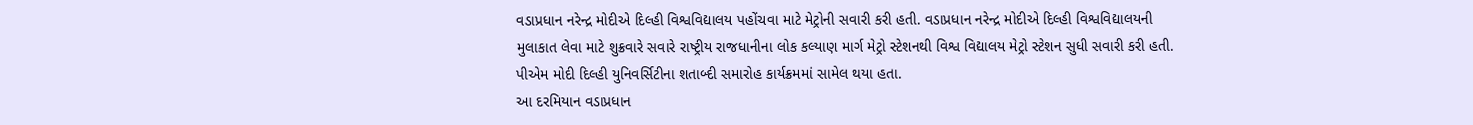વડાપ્રધાન નરેન્દ્ર મોદીએ દિલ્હી વિશ્વવિદ્યાલય પહોંચવા માટે મેટ્રોની સવારી કરી હતી. વડાપ્રધાન નરેન્દ્ર મોદીએ દિલ્હી વિશ્વવિદ્યાલયની મુલાકાત લેવા માટે શુક્રવારે સવારે રાષ્ટ્રીય રાજધાનીના લોક કલ્યાણ માર્ગ મેટ્રો સ્ટેશનથી વિશ્વ વિદ્યાલય મેટ્રો સ્ટેશન સુધી સવારી કરી હતી. પીએમ મોદી દિલ્હી યુનિવર્સિટીના શતાબ્દી સમારોહ કાર્યક્રમમાં સામેલ થયા હતા.
આ દરમિયાન વડાપ્રધાન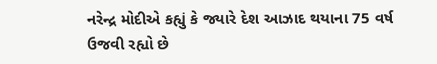નરેન્દ્ર મોદીએ કહ્યું કે જ્યારે દેશ આઝાદ થયાના 75 વર્ષ ઉજવી રહ્યો છે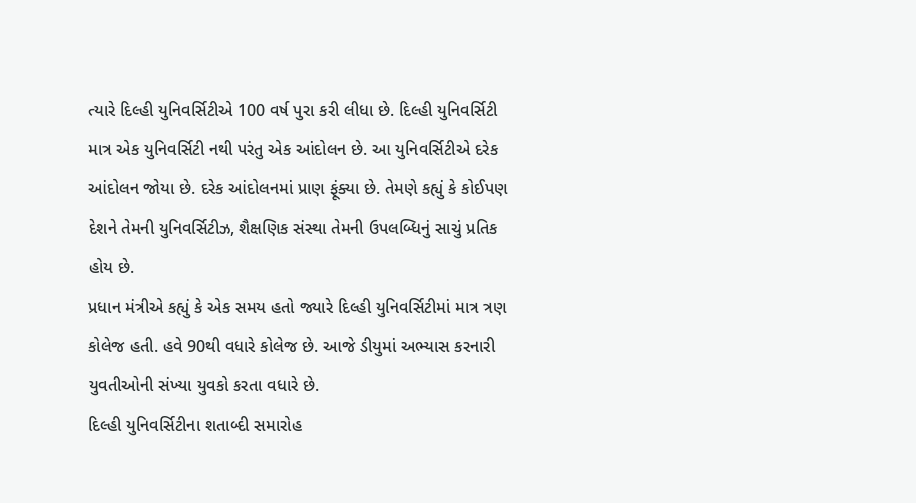ત્યારે દિલ્હી યુનિવર્સિટીએ 100 વર્ષ પુરા કરી લીધા છે. દિલ્હી યુનિવર્સિટી માત્ર એક યુનિવર્સિટી નથી પરંતુ એક આંદોલન છે. આ યુનિવર્સિટીએ દરેક આંદોલન જોયા છે. દરેક આંદોલનમાં પ્રાણ ફૂંક્યા છે. તેમણે કહ્યું કે કોઈપણ દેશને તેમની યુનિવર્સિટીઝ, શૈક્ષણિક સંસ્થા તેમની ઉપલબ્ધિનું સાચું પ્રતિક હોય છે.
પ્રધાન મંત્રીએ કહ્યું કે એક સમય હતો જ્યારે દિલ્હી યુનિવર્સિટીમાં માત્ર ત્રણ કોલેજ હતી. હવે 90થી વધારે કોલેજ છે. આજે ડીયુમાં અભ્યાસ કરનારી યુવતીઓની સંખ્યા યુવકો કરતા વધારે છે.
દિલ્હી યુનિવર્સિટીના શતાબ્દી સમારોહ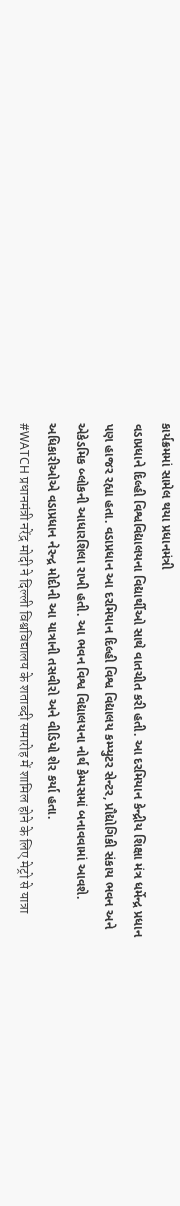કાર્યક્રમમાં સામેલ થયા પ્રધાનમંત્રી
વડાપ્રધાને દિલ્હી વિશ્વવિદ્યાલયના વિદ્યાર્થીઓ સાથે વાતચીત કરી હતી. આ દરમિયાન કેન્દ્રીય શિક્ષા મંત્ર ધર્મેન્દ્ર પ્રધાન પણ હાજર રહ્યા હતા. વડાપ્રધાન આ દરમિયાન દિલ્હી વિશ્વ વિદ્યાલય કમ્પ્યુટર સેન્ટર, પ્રૌદ્યોગિકી સંકાય ભવન અને એકેડમિક બ્લોકની આધારશિલા રાખી હતી. આ ભવન વિશ્વ વિદ્યાલયના નોર્થ કેમ્પસમાં બનાવવામાં આવશે. અધિકારીઓએ વડાપ્રધાન નેરન્દ્ર મોદીની આ યાત્રાની તસવીરો અને વીડિયો શેર કર્યા હતા.
#WATCH प्रधानमंत्री नरेंद्र मोदी ने दिल्ली विश्वविद्यालय के शताब्दी समारोह में शामिल होने के लिए मेट्रो से यात्रा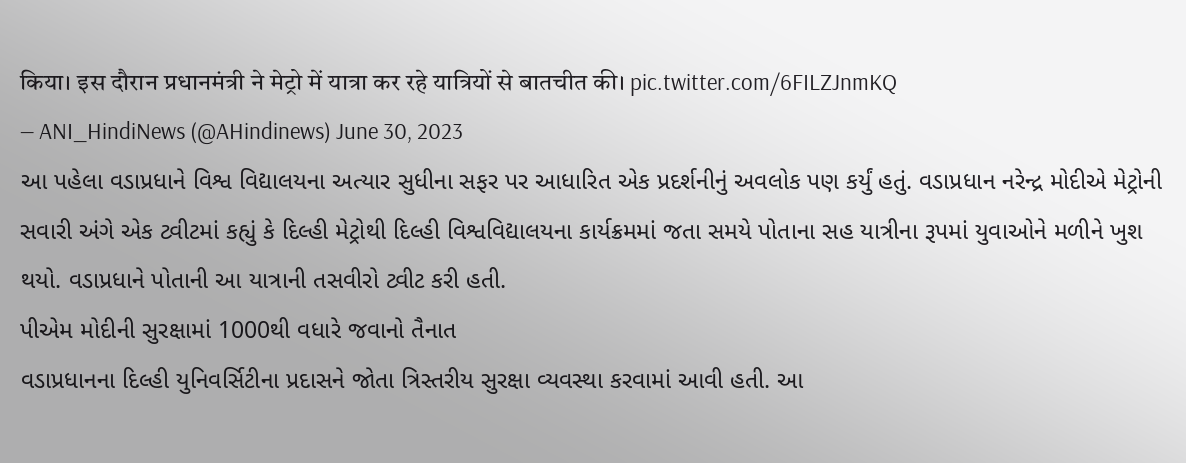किया। इस दौरान प्रधानमंत्री ने मेट्रो में यात्रा कर रहे यात्रियों से बातचीत की। pic.twitter.com/6FILZJnmKQ
— ANI_HindiNews (@AHindinews) June 30, 2023
આ પહેલા વડાપ્રધાને વિશ્વ વિદ્યાલયના અત્યાર સુધીના સફર પર આધારિત એક પ્રદર્શનીનું અવલોક પણ કર્યું હતું. વડાપ્રધાન નરેન્દ્ર મોદીએ મેટ્રોની સવારી અંગે એક ટ્વીટમાં કહ્યું કે દિલ્હી મેટ્રોથી દિલ્હી વિશ્વવિદ્યાલયના કાર્યક્રમમાં જતા સમયે પોતાના સહ યાત્રીના રૂપમાં યુવાઓને મળીને ખુશ થયો. વડાપ્રધાને પોતાની આ યાત્રાની તસવીરો ટ્વીટ કરી હતી.
પીએમ મોદીની સુરક્ષામાં 1000થી વધારે જવાનો તૈનાત
વડાપ્રધાનના દિલ્હી યુનિવર્સિટીના પ્રદાસને જોતા ત્રિસ્તરીય સુરક્ષા વ્યવસ્થા કરવામાં આવી હતી. આ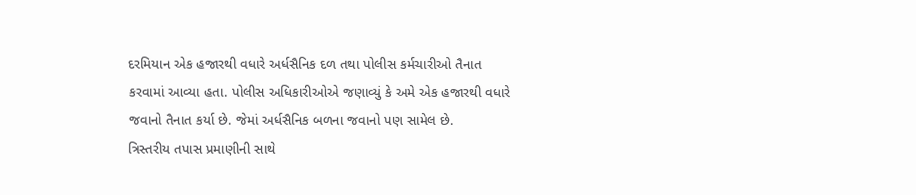દરમિયાન એક હજારથી વધારે અર્ધસૈનિક દળ તથા પોલીસ કર્મચારીઓ તૈનાત કરવામાં આવ્યા હતા. પોલીસ અધિકારીઓએ જણાવ્યું કે અમે એક હજારથી વધારે જવાનો તૈનાત કર્યા છે. જેમાં અર્ધસૈનિક બળના જવાનો પણ સામેલ છે.
ત્રિસ્તરીય તપાસ પ્રમાણીની સાથે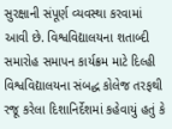સુરક્ષાની સંપૂર્ણ વ્યવસ્થા કરવામાં આવી છે. વિશ્વવિદ્યાલયના શતાબ્દી સમારોહ સમાપન કાર્યક્રમ માટે દિલ્હી વિશ્વવિદ્યાલયના સંબદ્ધ કોલેજ તરફથી રજૂ કરેલા દિશાનિર્દેશમાં કહેવાયું હતું કે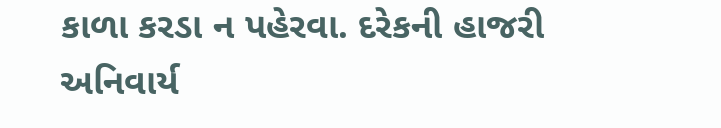કાળા કરડા ન પહેરવા. દરેકની હાજરી અનિવાર્ય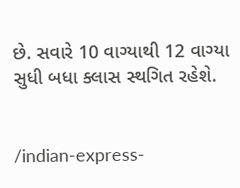છે. સવારે 10 વાગ્યાથી 12 વાગ્યા સુધી બધા ક્લાસ સ્થગિત રહેશે.


/indian-express-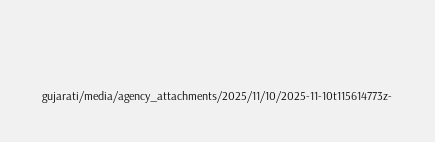gujarati/media/agency_attachments/2025/11/10/2025-11-10t115614773z-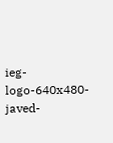ieg-logo-640x480-javed-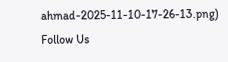ahmad-2025-11-10-17-26-13.png)
Follow Us